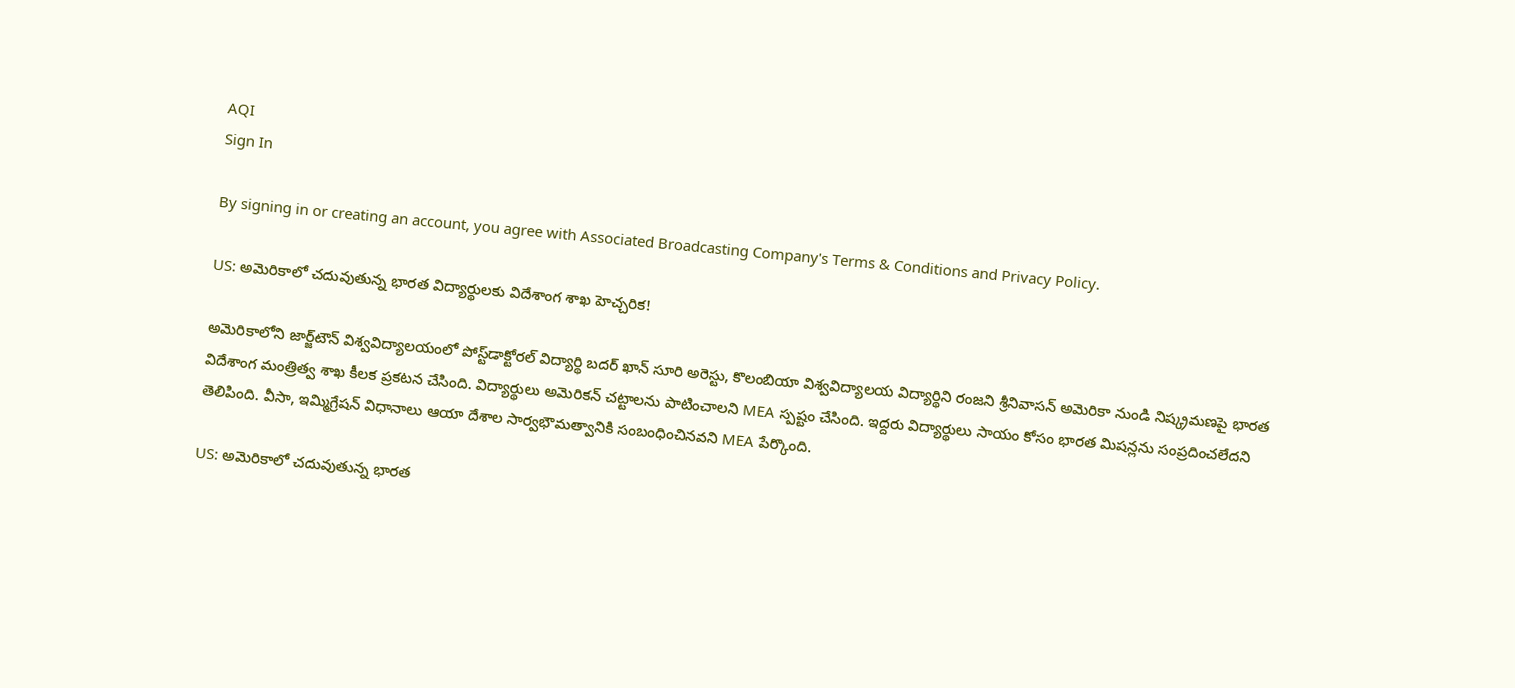AQI
Sign In

By signing in or creating an account, you agree with Associated Broadcasting Company's Terms & Conditions and Privacy Policy.

US: అమెరికాలో చదువుతున్న భారత విద్యార్థులకు విదేశాంగ శాఖ హెచ్చరిక!

అమెరికాలోని జార్జ్‌టౌన్ విశ్వవిద్యాలయంలో పోస్ట్‌డాక్టోరల్ విద్యార్థి బదర్ ఖాన్ సూరి అరెస్టు, కొలంబియా విశ్వవిద్యాలయ విద్యార్థిని రంజని శ్రీనివాసన్ అమెరికా నుండి నిష్క్రమణపై భారత విదేశాంగ మంత్రిత్వ శాఖ కీలక ప్రకటన చేసింది. విద్యార్థులు అమెరికన్ చట్టాలను పాటించాలని MEA స్పష్టం చేసింది. ఇద్దరు విద్యార్థులు సాయం కోసం భారత మిషన్లను సంప్రదించలేదని తెలిపింది. వీసా, ఇమ్మిగ్రేషన్ విధానాలు ఆయా దేశాల సార్వభౌమత్వానికి సంబంధించినవని MEA పేర్కొంది.

US: అమెరికాలో చదువుతున్న భారత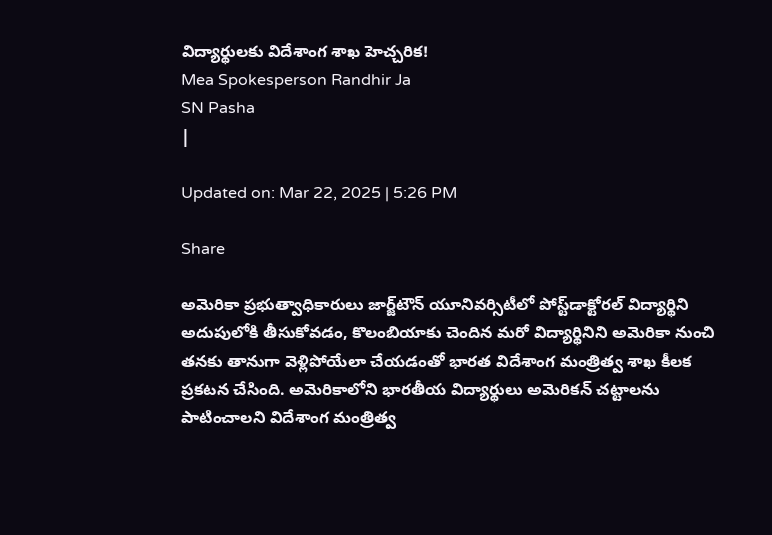విద్యార్థులకు విదేశాంగ శాఖ హెచ్చరిక!
Mea Spokesperson Randhir Ja
SN Pasha
|

Updated on: Mar 22, 2025 | 5:26 PM

Share

అమెరికా ప్రభుత్వాధికారులు జార్జ్‌టౌన్ యూనివర్సిటీలో పోస్ట్‌డాక్టోరల్ విద్యార్థిని అదుపులోకి తీసుకోవడం, కొలంబియాకు చెందిన మరో విద్యార్థినిని అమెరికా నుంచి తనకు తానుగా వెళ్లిపోయేలా చేయడంతో భారత విదేశాంగ మంత్రిత్వ శాఖ కీలక ప్రకటన చేసింది. అమెరికాలోని భారతీయ విద్యార్థులు అమెరికన్ చట్టాలను పాటించాలని విదేశాంగ మంత్రిత్వ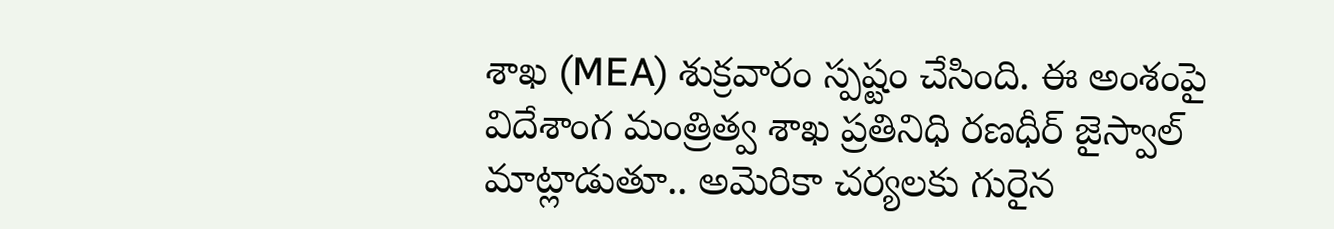శాఖ (MEA) శుక్రవారం స్పష్టం చేసింది. ఈ అంశంపై విదేశాంగ మంత్రిత్వ శాఖ ప్రతినిధి రణధీర్ జైస్వాల్ మాట్లాడుతూ.. అమెరికా చర్యలకు గురైన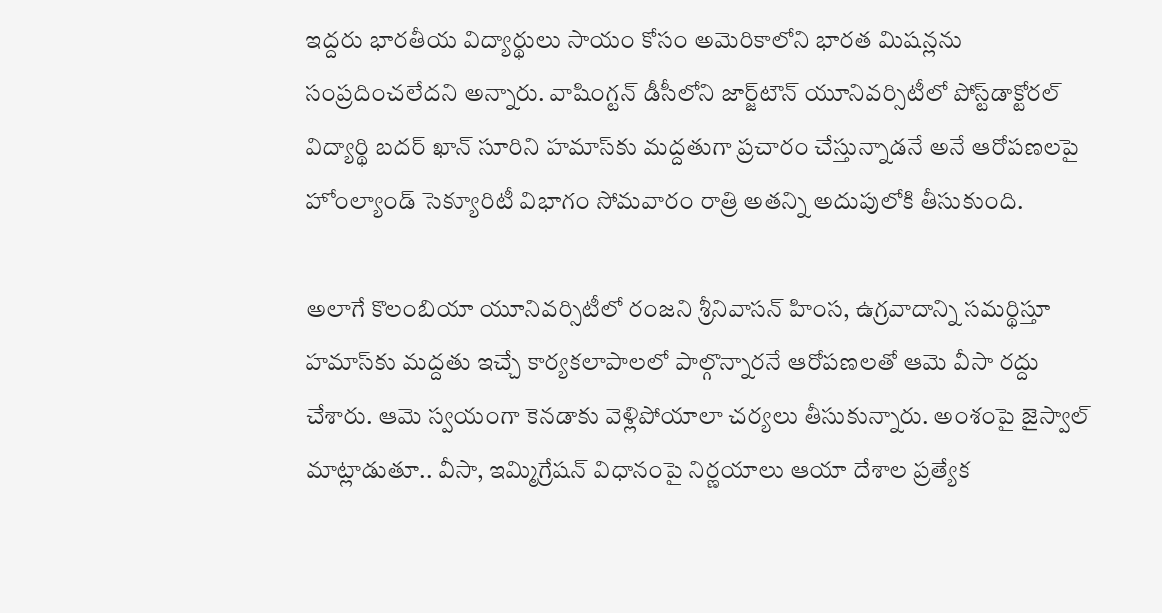ఇద్దరు భారతీయ విద్యార్థులు సాయం కోసం అమెరికాలోని భారత మిషన్లను సంప్రదించలేదని అన్నారు. వాషింగ్టన్ డీసీలోని జార్జ్‌టౌన్ యూనివర్సిటీలో పోస్ట్‌డాక్టోరల్ విద్యార్థి బదర్ ఖాన్ సూరిని హమాస్‌కు మద్దతుగా ప్రచారం చేస్తున్నాడనే అనే ఆరోపణలపై హోంల్యాండ్ సెక్యూరిటీ విభాగం సోమవారం రాత్రి అతన్ని అదుపులోకి తీసుకుంది.

అలాగే కొలంబియా యూనివర్సిటీలో రంజని శ్రీనివాసన్ హింస, ఉగ్రవాదాన్ని సమర్థిస్తూ హమాస్‌కు మద్దతు ఇచ్చే కార్యకలాపాలలో పాల్గొన్నారనే ఆరోపణలతో ఆమె వీసా రద్దు చేశారు. ఆమె స్వయంగా కెనడాకు వెళ్లిపోయాలా చర్యలు తీసుకున్నారు. అంశంపై జైస్వాల్‌ మాట్లాడుతూ.. వీసా, ఇమ్మిగ్రేషన్ విధానంపై నిర్ణయాలు ఆయా దేశాల ప్రత్యేక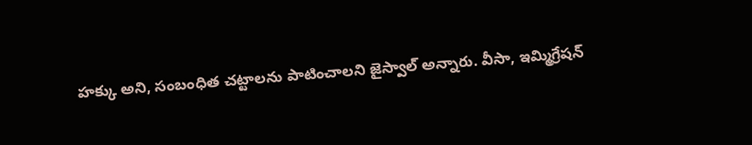హక్కు అని, సంబంధిత చట్టాలను పాటించాలని జైస్వాల్ అన్నారు. వీసా, ఇమ్మిగ్రేషన్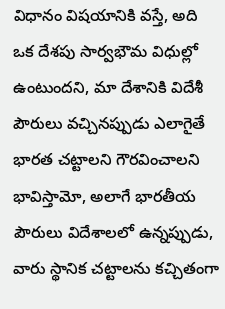విధానం విషయానికి వస్తే, అది ఒక దేశపు సార్వభౌమ విధుల్లో ఉంటుందని, మా దేశానికి విదేశీ పౌరులు వచ్చినప్పుడు ఎలాగైతే భారత చట్టాలని గౌరవించాలని భావిస్తామో, అలాగే భారతీయ పౌరులు విదేశాలలో ఉన్నప్పుడు, వారు స్థానిక చట్టాలను కచ్చితంగా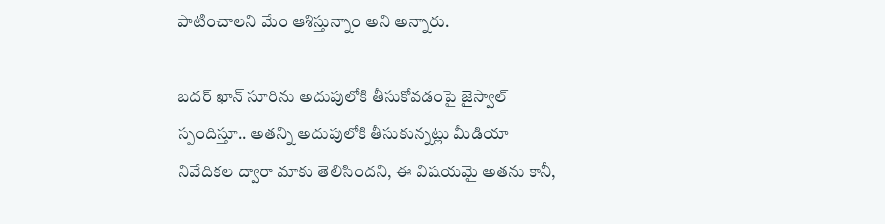పాటించాలని మేం ఆశిస్తున్నాం అని అన్నారు.

బదర్ ఖాన్ సూరిను అదుపులోకి తీసుకోవడంపై జైస్వాల్ స్పందిస్తూ.. అతన్ని అదుపులోకి తీసుకున్నట్లు మీడియా నివేదికల ద్వారా మాకు తెలిసిందని, ఈ విషయమై అతను కానీ,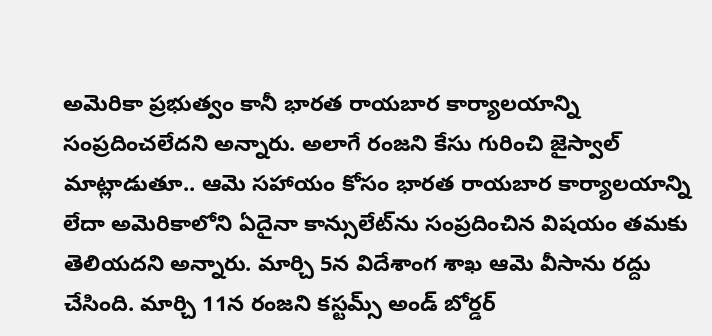అమెరికా ప్రభుత్వం కానీ భారత రాయబార కార్యాలయాన్ని సంప్రదించలేదని అన్నారు. అలాగే రంజని కేసు గురించి జైస్వాల్ మాట్లాడుతూ.. ఆమె సహాయం కోసం భారత రాయబార కార్యాలయాన్ని లేదా అమెరికాలోని ఏదైనా కాన్సులేట్‌ను సంప్రదించిన విషయం తమకు తెలియదని అన్నారు. మార్చి 5న విదేశాంగ శాఖ ఆమె వీసాను రద్దు చేసింది. మార్చి 11న రంజని కస్టమ్స్ అండ్ బోర్డర్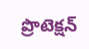ప్రొటెక్షన్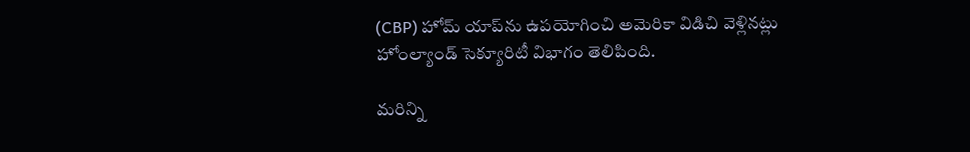(CBP) హోమ్ యాప్‌ను ఉపయోగించి అమెరికా విడిచి వెళ్లినట్లు హోంల్యాండ్ సెక్యూరిటీ విభాగం తెలిపింది.

మరిన్ని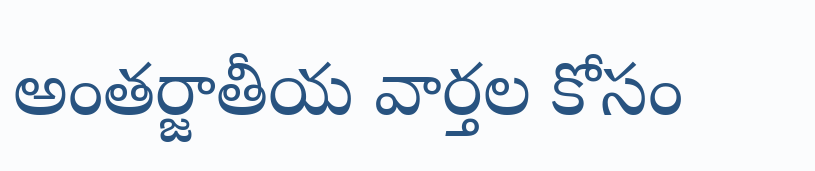అంతర్జాతీయ వార్తల కోసం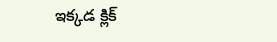ఇక్కడ క్లిక్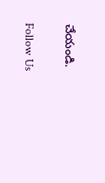చేయండి.

Follow Us